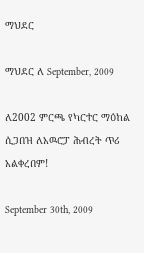ማህደር

ማህደር ለ September, 2009

ለ2002 ምርጫ የካርተር ማዕከል ሲጋበዝ ለአዉሮፓ ሕብረት ጥሪ አልቀረበም!

September 30th, 2009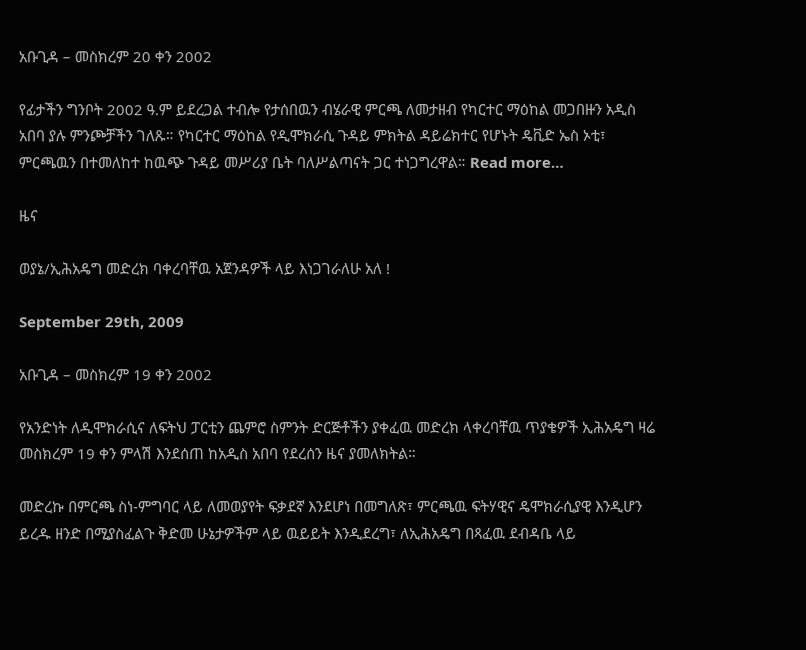አቡጊዳ – መስክረም 20 ቀን 2002

የፊታችን ግንቦት 2002 ዓ.ም ይደረጋል ተብሎ የታሰበዉን ብሄራዊ ምርጫ ለመታዘብ የካርተር ማዕከል መጋበዙን አዲስ አበባ ያሉ ምንጮቻችን ገለጹ። የካርተር ማዕከል የዲሞክራሲ ጉዳይ ምክትል ዳይሬክተር የሆኑት ዴቪድ ኤስ ኦቲ፣ ምርጫዉን በተመለከተ ከዉጭ ጉዳይ መሥሪያ ቤት ባለሥልጣናት ጋር ተነጋግረዋል። Read more…

ዜና

ወያኔ/ኢሕአዴግ መድረክ ባቀረባቸዉ አጀንዳዎች ላይ እነጋገራለሁ አለ !

September 29th, 2009

አቡጊዳ – መስክረም 19 ቀን 2002

የአንድነት ለዲሞክራሲና ለፍትህ ፓርቲን ጨምሮ ስምንት ድርጅቶችን ያቀፈዉ መድረክ ላቀረባቸዉ ጥያቄዎች ኢሕአዴግ ዛሬ መስክረም 19 ቀን ምላሽ እንደሰጠ ከአዲስ አበባ የደረሰን ዜና ያመለክትል።

መድረኩ በምርጫ ስነ-ምግባር ላይ ለመወያየት ፍቃደኛ እንደሆነ በመግለጽ፣ ምርጫዉ ፍትሃዊና ዴሞክራሲያዊ እንዲሆን ይረዱ ዘንድ በሚያስፈልጉ ቅድመ ሁኔታዎችም ላይ ዉይይት እንዲደረግ፣ ለኢሕአዴግ በጻፈዉ ደብዳቤ ላይ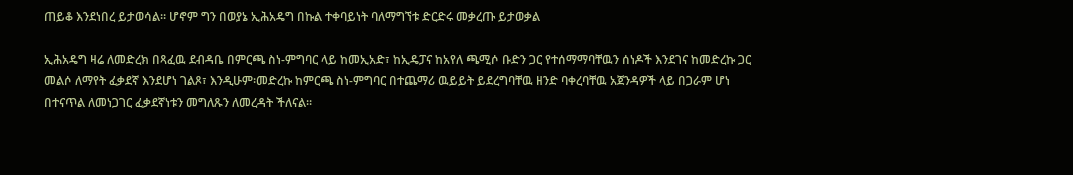ጠይቆ እንደነበረ ይታወሳል። ሆኖም ግን በወያኔ ኢሕአዴግ በኩል ተቀባይነት ባለማግኘቱ ድርድሩ መቃረጡ ይታወቃል

ኢሕአዴግ ዛሬ ለመድረክ በጻፈዉ ደብዳቤ በምርጫ ስነ-ምግባር ላይ ከመኢአድ፣ ከኢዴፓና ከአየለ ጫሚሶ ቡድን ጋር የተሰማማባቸዉን ሰነዶች እንደገና ከመድረኩ ጋር መልሶ ለማየት ፈቃደኛ እንደሆነ ገልጾ፣ እንዲሁም፡መድረኩ ከምርጫ ስነ-ምግባር በተጨማሪ ዉይይት ይደረግባቸዉ ዘንድ ባቀረባቸዉ አጀንዳዎች ላይ በጋራም ሆነ በተናጥል ለመነጋገር ፈቃደኛነቱን መግለጹን ለመረዳት ችለናል።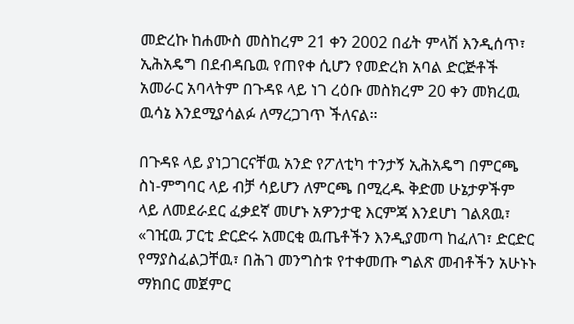መድረኩ ከሐሙስ መስከረም 21 ቀን 2002 በፊት ምላሽ እንዲሰጥ፣ ኢሕአዴግ በደብዳቤዉ የጠየቀ ሲሆን የመድረክ አባል ድርጅቶች አመራር አባላትም በጉዳዩ ላይ ነገ ረዕቡ መስክረም 20 ቀን መክረዉ ዉሳኔ እንደሚያሳልፉ ለማረጋገጥ ችለናል።

በጉዳዩ ላይ ያነጋገርናቸዉ አንድ የፖለቲካ ተንታኝ ኢሕአዴግ በምርጫ ስነ-ምግባር ላይ ብቻ ሳይሆን ለምርጫ በሚረዱ ቅድመ ሁኔታዎችም ላይ ለመደራደር ፈቃደኛ መሆኑ አዎንታዊ እርምጃ እንደሆነ ገልጸዉ፣ «ገዢዉ ፓርቲ ድርድሩ አመርቂ ዉጤቶችን እንዲያመጣ ከፈለገ፣ ድርድር የማያስፈልጋቸዉ፣ በሕገ መንግስቱ የተቀመጡ ግልጽ መብቶችን አሁኑኑ ማክበር መጀምር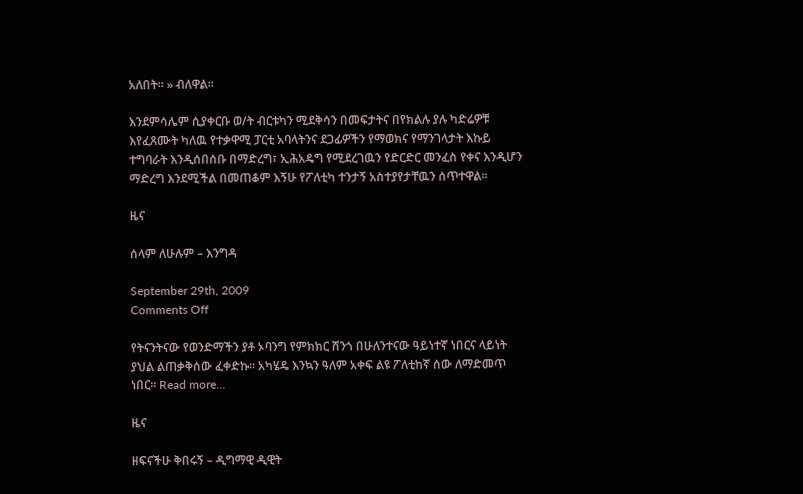አለበት። » ብለዋል።

እንደምሳሌም ሲያቀርቡ ወ/ት ብርቱካን ሚደቅሳን በመፍታትና በየክልሉ ያሉ ካድሬዎቹ እየፈጸሙት ካለዉ የተቃዋሚ ፓርቲ አባላትንና ደጋፊዎችን የማወክና የማንገላታት እኩይ ተግባራት እንዲሰበሰቡ በማድረግ፣ ኢሕአዴግ የሚደረገዉን የድርድር መንፈስ የቀና እንዲሆን ማድረግ እንደሚችል በመጠቆም እኝሁ የፖለቲካ ተንታኝ አስተያየታቸዉን ሰጥተዋል።

ዜና

ሰላም ለሁሉም – እንግዳ

September 29th, 2009
Comments Off

የትናንትናው የወንድማችን ያቶ ኦባንግ የምክክር ሸንጎ በሁለንተናው ዓይነተኛ ነበርና ላይነት ያህል ልጠቃቅሰው ፈቀድኩ። አካሄዴ እንኳን ዓለም አቀፍ ልዩ ፖለቲከኛ ሰው ለማድመጥ ነበር። Read more…

ዜና

ዘፍናችሁ ቅበሩኝ – ዲግማዊ ዲዊት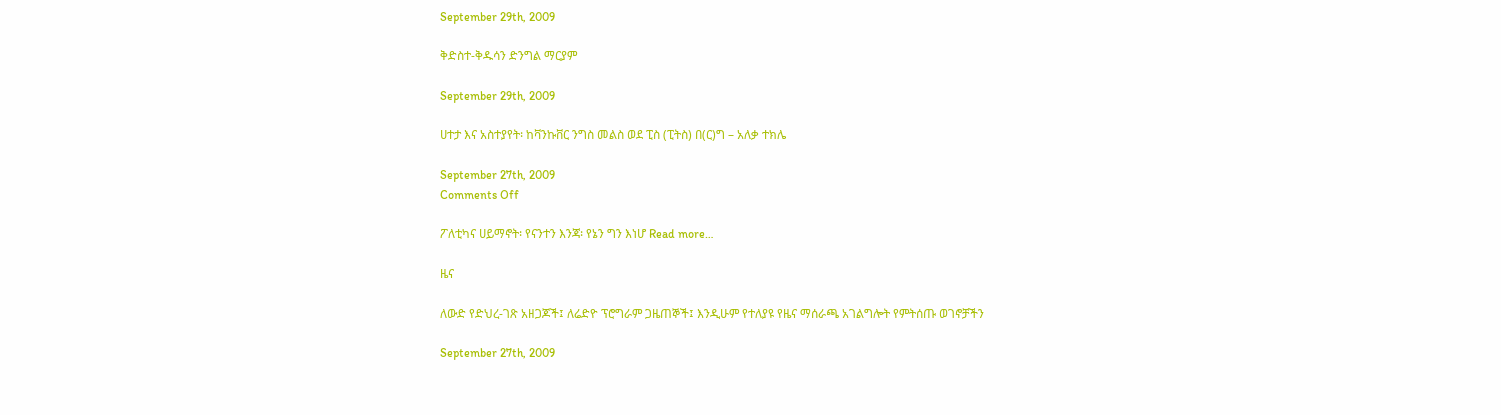September 29th, 2009

ቅድስተ-ቅዱሳን ድንግል ማርያም

September 29th, 2009

ሀተታ እና አስተያየት፡ ከቫንኩቨር ንግስ መልስ ወደ ፒስ (ፒትስ) በ(ር)ግ – አለቃ ተክሌ

September 27th, 2009
Comments Off

ፖለቲካና ሀይማኖት፡ የናንተን እንጃ፡ የኔን ግን እነሆ Read more…

ዜና

ለውድ የድህረ-ገጽ አዘጋጆች፤ ለሬድዮ ፕሮግራም ጋዜጠኞች፤ እንዲሁም የተለያዩ የዜና ማሰራጫ አገልግሎት የምትሰጡ ወገኖቻችን

September 27th, 2009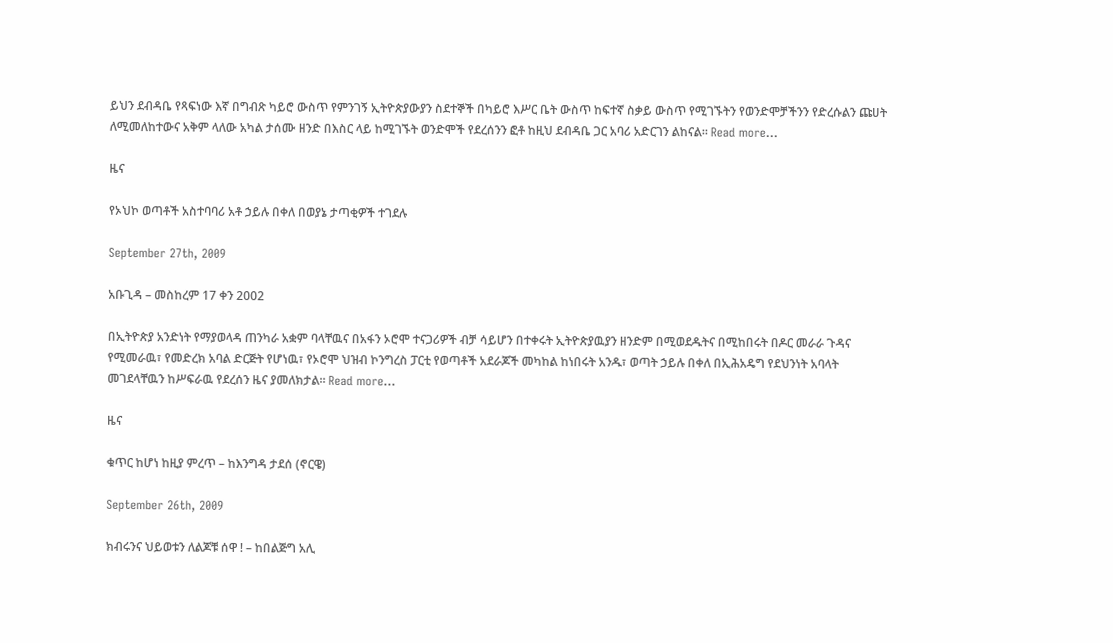ይህን ደብዳቤ የጻፍነው እኛ በግብጽ ካይሮ ውስጥ የምንገኝ ኢትዮጵያውያን ስደተኞች በካይሮ እሥር ቤት ውስጥ ከፍተኛ ስቃይ ውስጥ የሚገኙትን የወንድሞቻችንን የድረሱልን ጩሀት ለሚመለከተውና አቅም ላለው አካል ታሰሙ ዘንድ በእስር ላይ ከሚገኙት ወንድሞች የደረሰንን ፎቶ ከዚህ ደብዳቤ ጋር አባሪ አድርገን ልከናል። Read more…

ዜና

የኦህኮ ወጣቶች አስተባባሪ አቶ ኃይሉ በቀለ በወያኔ ታጣቂዎች ተገደሉ

September 27th, 2009

አቡጊዳ – መስከረም 17 ቀን 2002

በኢትዮጵያ አንድነት የማያወላዳ ጠንካራ አቋም ባላቸዉና በአፋን ኦሮሞ ተናጋሪዎች ብቻ ሳይሆን በተቀሩት ኢትዮጵያዉያን ዘንድም በሚወደዱትና በሚከበሩት በዶር መራራ ጉዳና የሚመራዉ፣ የመድረክ አባል ድርጅት የሆነዉ፣ የኦሮሞ ህዝብ ኮንግረስ ፓርቲ የወጣቶች አደራጆች መካከል ከነበሩት አንዱ፣ ወጣት ኃይሉ በቀለ በኢሕአዴግ የደህንነት አባላት መገደላቸዉን ከሥፍራዉ የደረሰን ዜና ያመለክታል። Read more…

ዜና

ቁጥር ከሆነ ከዚያ ምረጥ – ከእንግዳ ታደሰ (ኖርዌ)

September 26th, 2009

ክብሩንና ህይወቱን ለልጆቹ ሰዋ ! – ከበልጅግ አሊ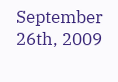September 26th, 2009